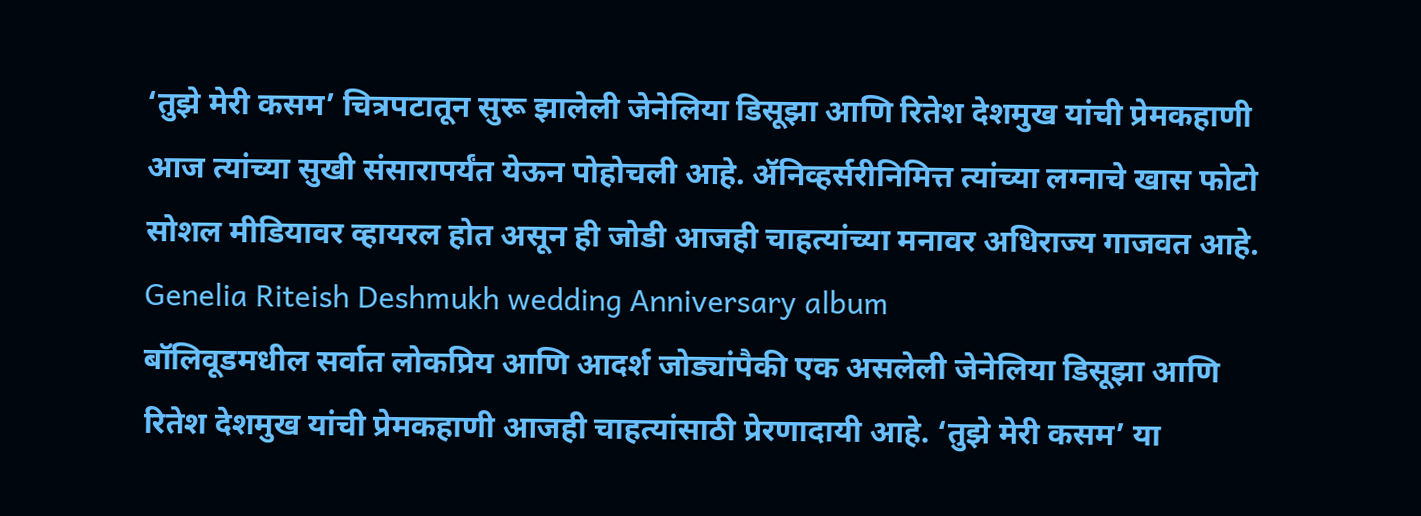‘तुझे मेरी कसम’ चित्रपटातून सुरू झालेली जेनेलिया डिसूझा आणि रितेश देशमुख यांची प्रेमकहाणी आज त्यांच्या सुखी संसारापर्यंत येऊन पोहोचली आहे. ॲनिव्हर्सरीनिमित्त त्यांच्या लग्नाचे खास फोटो सोशल मीडियावर व्हायरल होत असून ही जोडी आजही चाहत्यांच्या मनावर अधिराज्य गाजवत आहे.
Genelia Riteish Deshmukh wedding Anniversary album
बॉलिवूडमधील सर्वात लोकप्रिय आणि आदर्श जोड्यांपैकी एक असलेली जेनेलिया डिसूझा आणि रितेश देशमुख यांची प्रेमकहाणी आजही चाहत्यांसाठी प्रेरणादायी आहे. ‘तुझे मेरी कसम’ या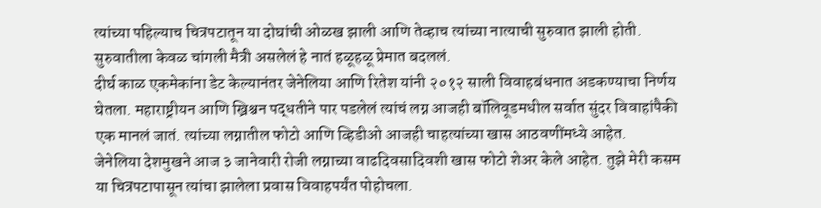त्यांच्या पहिल्याच चित्रपटातून या दोघांची ओळख झाली आणि तेव्हाच त्यांच्या नात्याची सुरुवात झाली होती. सुरुवातीला केवळ चांगली मैत्री असलेलं हे नातं हळूहळू प्रेमात बदललं.
दीर्घ काळ एकमेकांना डेट केल्यानंतर जेनेलिया आणि रितेश यांनी २०१२ साली विवाहबंधनात अडकण्याचा निर्णय घेतला. महाराष्ट्रीयन आणि ख्रिश्चन पद्धतीने पार पडलेलं त्यांचं लग्न आजही बॉलिवूडमधील सर्वात सुंदर विवाहांपैकी एक मानलं जातं. त्यांच्या लग्नातील फोटो आणि व्हिडीओ आजही चाहत्यांच्या खास आठवणींमध्ये आहेत.
जेनेलिया देशमुखने आज ३ जानेवारी रोजी लग्नाच्या वाढदिवसादिवशी खास फोटो शेअर केले आहेत. तुझे मेरी कसम या चित्रपटापासून त्यांचा झालेला प्रवास विवाहपर्यंत पोहोचला.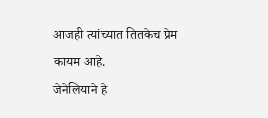आजही त्यांच्यात तितकेच प्रेम कायम आहे.
जेनेलियाने हे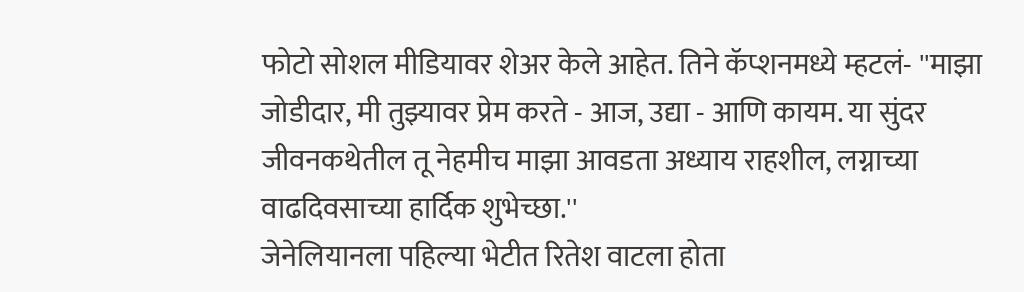फोटो सोशल मीडियावर शेअर केले आहेत. तिने कॅप्शनमध्ये म्हटलं- ''माझा जोडीदार, मी तुझ्यावर प्रेम करते - आज, उद्या - आणि कायम. या सुंदर जीवनकथेतील तू नेहमीच माझा आवडता अध्याय राहशील, लग्नाच्या वाढदिवसाच्या हार्दिक शुभेच्छा.''
जेनेलियानला पहिल्या भेटीत रितेश वाटला होता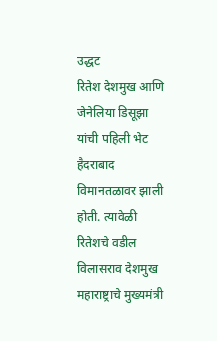उद्धट
रितेश देशमुख आणि जेनेलिया डिसूझा यांची पहिली भेट हैदराबाद विमानतळावर झाली होती. त्यावेळी रितेशचे वडील विलासराव देशमुख महाराष्ट्राचे मुख्यमंत्री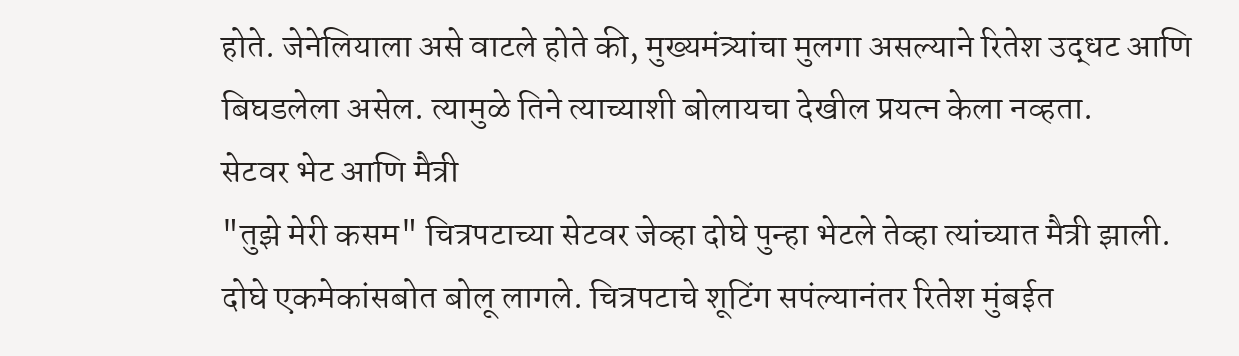होते. जेनेलियाला असे वाटले होते की, मुख्यमंत्र्यांचा मुलगा असल्याने रितेश उद्धट आणि बिघडलेला असेल. त्यामुळे तिने त्याच्याशी बोलायचा देखील प्रयत्न केला नव्हता.
सेटवर भेट आणि मैत्री
"तुझे मेरी कसम" चित्रपटाच्या सेटवर जेव्हा दोघे पुन्हा भेटले तेव्हा त्यांच्यात मैत्री झाली. दोघे एकमेकांसबोत बोलू लागले. चित्रपटाचे शूटिंग सपंल्यानंतर रितेश मुंबईत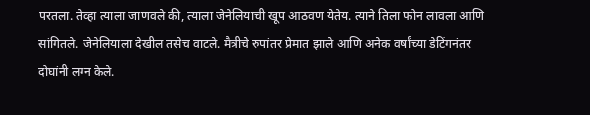परतला. तेव्हा त्याला जाणवले की, त्याला जेनेलियाची खूप आठवण येतेय. त्याने तिला फोन लावला आणि सांगितले. जेनेलियाला देखील तसेच वाटले. मैत्रीचे रुपांतर प्रेमात झाले आणि अनेक वर्षांच्या डेटिंगनंतर दोघांनी लग्न केले.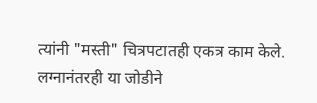त्यांनी "मस्ती" चित्रपटातही एकत्र काम केले.
लग्नानंतरही या जोडीने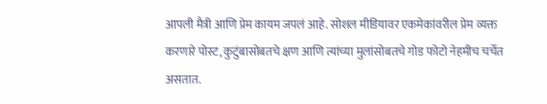आपली मैत्री आणि प्रेम कायम जपलं आहे. सोशल मीडियावर एकमेकांवरील प्रेम व्यक्त करणारे पोस्ट, कुटुंबासोबतचे क्षण आणि त्यांच्या मुलांसोबतचे गोड फोटो नेहमीच चर्चेत असतात.